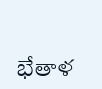భేతాళ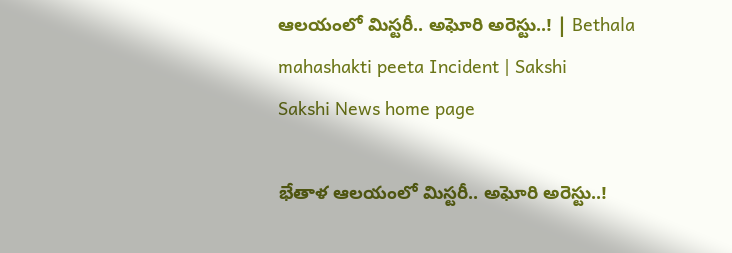ఆలయంలో మిస్టరీ.. అఘోరి అరెస్టు..! | Bethala mahashakti peeta Incident | Sakshi
Sakshi News home page

భేతాళ ఆలయంలో మిస్టరీ.. అఘోరి అరెస్టు..!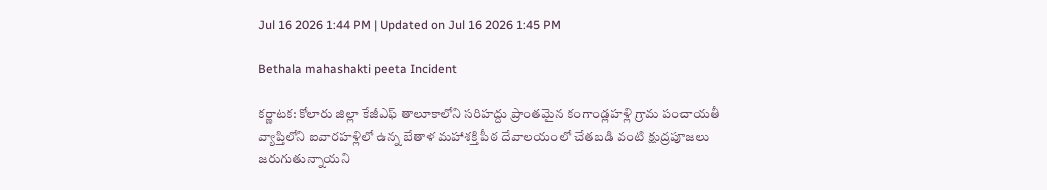Jul 16 2026 1:44 PM | Updated on Jul 16 2026 1:45 PM

Bethala mahashakti peeta Incident

కర్ణాటక: కోలారు జిల్లా కేజీఎఫ్‌ తాలూకాలోని సరిహద్దు ప్రాంతమైన కంగాండ్లహళ్లి గ్రామ పంచాయతీ వ్యాప్తిలోని ఐవారహళ్లిలో ఉన్న బేతాళ మహాశక్తి పీఠ దేవాలయంలో చేతబడి వంటి క్షుద్రపూజలు జరుగుతున్నాయని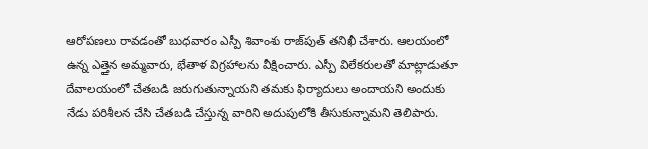ఆరోపణలు రావడంతో బుధవారం ఎస్పీ శివాంశు రాజ్‌పుత్‌ తనిఖీ చేశారు. ఆలయంలో ఉన్న ఎత్తైన అమ్మవారు, భేతాళ విగ్రహాలను వీక్షించారు. ఎస్పీ విలేకరులతో మాట్లాడుతూ దేవాలయంలో చేతబడి జరుగుతున్నాయని తమకు ఫిర్యాదులు అందాయని అందుకు నేడు పరిశీలన చేసి చేతబడి చేస్తున్న వారిని అదుపులోకి తీసుకున్నామని తెలిపారు.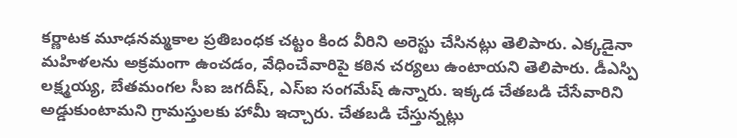కర్ణాటక మూఢనమ్మకాల ప్రతిబంధక చట్టం కింద వీరిని అరెస్టు చేసినట్లు తెలిపారు. ఎక్కడైనా మహిళలను అక్రమంగా ఉంచడం, వేధించేవారిపై కఠిన చర్యలు ఉంటాయని తెలిపారు. డీఎస్పి లక్ష్మయ్య, బేతమంగల సీఐ జగదీష్, ఎస్‌ఐ సంగమేష్‌ ఉన్నారు. ఇక్కడ చేతబడి చేసేవారిని అడ్డుకుంటామని గ్రామస్తులకు హామీ ఇచ్చారు. చేతబడి చేస్తున్నట్లు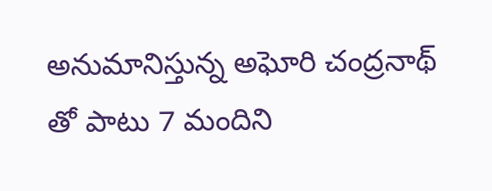అనుమానిస్తున్న అఘోరి చంద్రనాథ్‌ తో పాటు 7 మందిని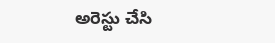అరెస్టు చేసి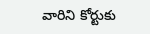వారిని కోర్టుకు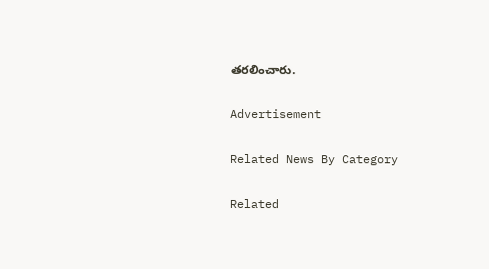తరలించారు.

Advertisement

Related News By Category

Related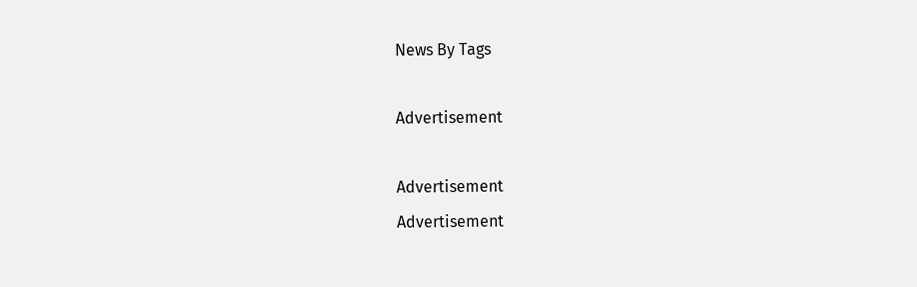News By Tags

Advertisement

Advertisement
Advertisement